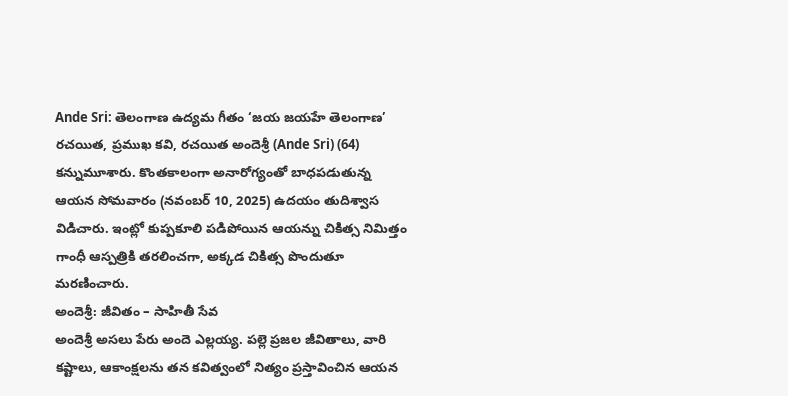Ande Sri: తెలంగాణ ఉద్యమ గీతం ‘జయ జయహే తెలంగాణ’ రచయిత, ప్రముఖ కవి, రచయిత అందెశ్రీ (Ande Sri) (64) కన్నుమూశారు. కొంతకాలంగా అనారోగ్యంతో బాధపడుతున్న ఆయన సోమవారం (నవంబర్ 10, 2025) ఉదయం తుదిశ్వాస విడిచారు. ఇంట్లో కుప్పకూలి పడిపోయిన ఆయన్ను చికిత్స నిమిత్తం గాంధీ ఆస్పత్రికి తరలించగా, అక్కడ చికిత్స పొందుతూ మరణించారు.
అందెశ్రీ: జీవితం – సాహితీ సేవ
అందెశ్రీ అసలు పేరు అందె ఎల్లయ్య. పల్లె ప్రజల జీవితాలు, వారి కష్టాలు, ఆకాంక్షలను తన కవిత్వంలో నిత్యం ప్రస్తావించిన ఆయన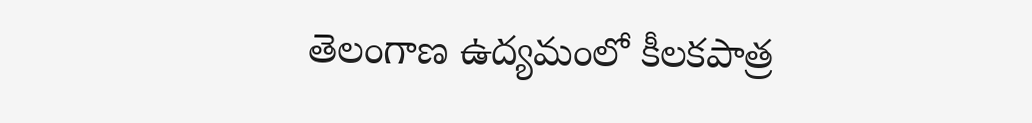తెలంగాణ ఉద్యమంలో కీలకపాత్ర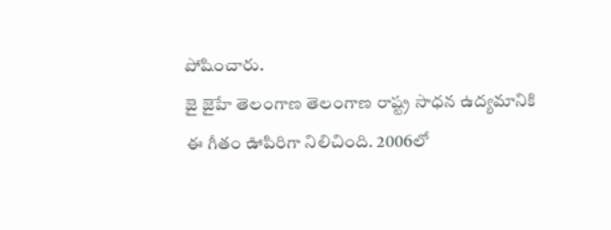పోషించారు.
జై జైహే తెలంగాణ తెలంగాణ రాష్ట్ర సాధన ఉద్యమానికి ఈ గీతం ఊపిరిగా నిలిచింది. 2006లో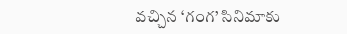వచ్చిన ‘గంగ’ సినిమాకు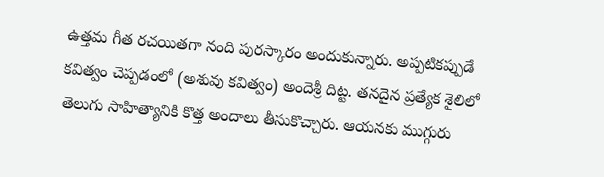ఉత్తమ గీత రచయితగా నంది పురస్కారం అందుకున్నారు. అప్పటికప్పుడే కవిత్వం చెప్పడంలో (అశువు కవిత్వం) అందెశ్రీ దిట్ట. తనదైన ప్రత్యేక శైలిలో తెలుగు సాహిత్యానికి కొత్త అందాలు తీసుకొచ్చారు. ఆయనకు ముగ్గురు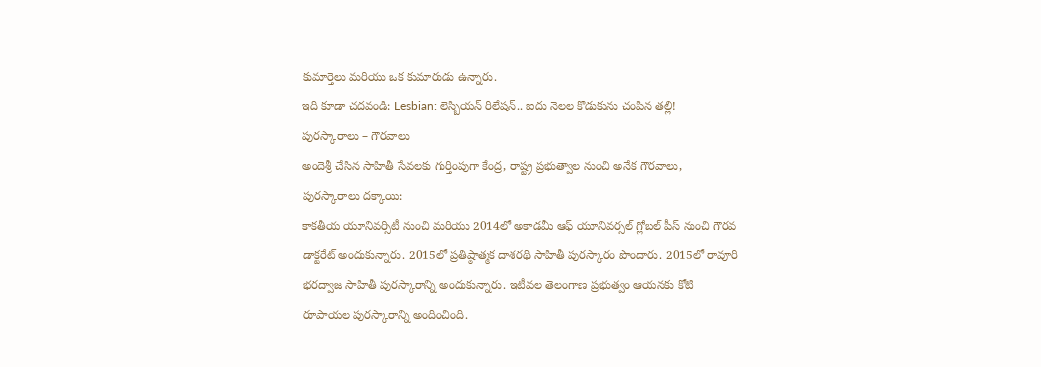కుమార్తెలు మరియు ఒక కుమారుడు ఉన్నారు.
ఇది కూడా చదవండి: Lesbian: లెస్బియన్ రిలేషన్.. ఐదు నెలల కొడుకును చంపిన తల్లి!
పురస్కారాలు – గౌరవాలు
అందెశ్రీ చేసిన సాహితీ సేవలకు గుర్తింపుగా కేంద్ర, రాష్ట్ర ప్రభుత్వాల నుంచి అనేక గౌరవాలు, పురస్కారాలు దక్కాయి:
కాకతీయ యూనివర్సిటీ నుంచి మరియు 2014లో అకాడమీ ఆఫ్ యూనివర్సల్ గ్లోబల్ పీస్ నుంచి గౌరవ డాక్టరేట్ అందుకున్నారు. 2015లో ప్రతిష్ఠాత్మక దాశరథి సాహితీ పురస్కారం పొందారు. 2015లో రావూరి భరద్వాజ సాహితీ పురస్కారాన్ని అందుకున్నారు. ఇటీవల తెలంగాణ ప్రభుత్వం ఆయనకు కోటి రూపాయల పురస్కారాన్ని అందించింది.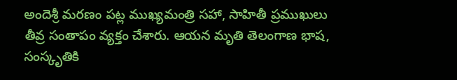అందెశ్రీ మరణం పట్ల ముఖ్యమంత్రి సహా, సాహితీ ప్రముఖులు తీవ్ర సంతాపం వ్యక్తం చేశారు. ఆయన మృతి తెలంగాణ భాష, సంస్కృతికి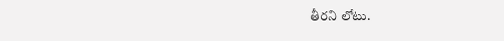తీరని లోటు.